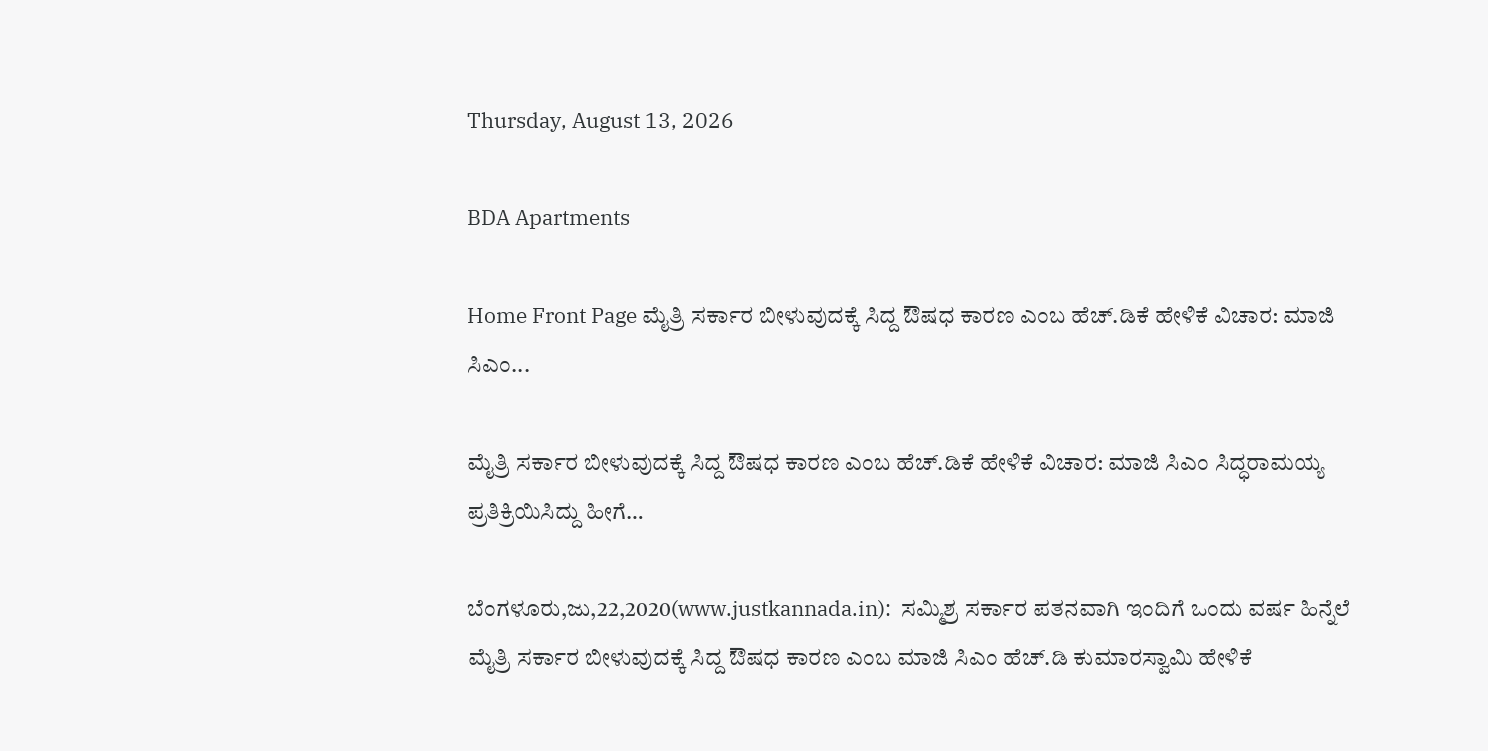Thursday, August 13, 2026

BDA Apartments

Home Front Page ಮೈತ್ರಿ ಸರ್ಕಾರ ಬೀಳುವುದಕ್ಕೆ ಸಿದ್ದ ಔಷಧ ಕಾರಣ ಎಂಬ ಹೆಚ್.ಡಿಕೆ ಹೇಳಿಕೆ ವಿಚಾರ: ಮಾಜಿ ಸಿಎಂ...

ಮೈತ್ರಿ ಸರ್ಕಾರ ಬೀಳುವುದಕ್ಕೆ ಸಿದ್ದ ಔಷಧ ಕಾರಣ ಎಂಬ ಹೆಚ್.ಡಿಕೆ ಹೇಳಿಕೆ ವಿಚಾರ: ಮಾಜಿ ಸಿಎಂ ಸಿದ್ಧರಾಮಯ್ಯ ಪ್ರತಿಕ್ರಿಯಿಸಿದ್ದು ಹೀಗೆ…

ಬೆಂಗಳೂರು,ಜು,22,2020(www.justkannada.in):  ಸಮ್ಮಿಶ್ರ ಸರ್ಕಾರ ಪತನವಾಗಿ ಇಂದಿಗೆ ಒಂದು ವರ್ಷ ಹಿನ್ನೆಲೆ  ಮೈತ್ರಿ ಸರ್ಕಾರ ಬೀಳುವುದಕ್ಕೆ ಸಿದ್ದ ಔಷಧ ಕಾರಣ ಎಂಬ ಮಾಜಿ ಸಿಎಂ ಹೆಚ್.ಡಿ ಕುಮಾರಸ್ವಾಮಿ ಹೇಳಿಕೆ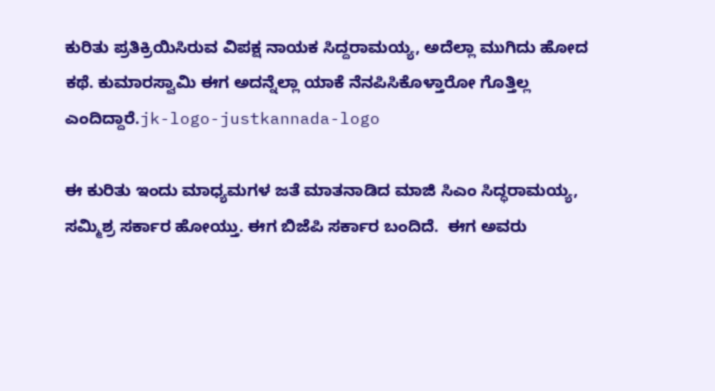ಕುರಿತು ಪ್ರತಿಕ್ರಿಯಿಸಿರುವ ವಿಪಕ್ಷ ನಾಯಕ ಸಿದ್ದರಾಮಯ್ಯ, ಅದೆಲ್ಲಾ ಮುಗಿದು ಹೋದ ಕಥೆ. ಕುಮಾರಸ್ವಾಮಿ ಈಗ ಅದನ್ನೆಲ್ಲಾ ಯಾಕೆ ನೆನಪಿಸಿಕೊಳ್ತಾರೋ ಗೊತ್ತಿಲ್ಲ  ಎಂದಿದ್ದಾರೆ.jk-logo-justkannada-logo

ಈ ಕುರಿತು ಇಂದು ಮಾಧ್ಯಮಗಳ ಜತೆ ಮಾತನಾಡಿದ ಮಾಜಿ ಸಿಎಂ ಸಿದ್ಧರಾಮಯ್ಯ,  ಸಮ್ಮಿಶ್ರ ಸರ್ಕಾರ ಹೋಯ್ತು. ಈಗ ಬಿಜೆಪಿ ಸರ್ಕಾರ ಬಂದಿದೆ.  ಈಗ ಅವರು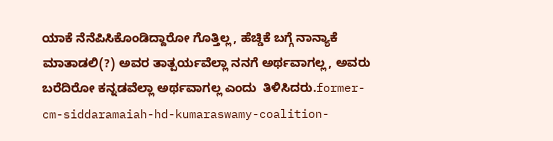ಯಾಕೆ ನೆನೆಪಿಸಿಕೊಂಡಿದ್ದಾರೋ ಗೊತ್ತಿಲ್ಲ, ಹೆಚ್ಡಿಕೆ ಬಗ್ಗೆ ನಾನ್ಯಾಕೆ ಮಾತಾಡಲಿ(?) ಅವರ ತಾತ್ಪರ್ಯವೆಲ್ಲಾ ನನಗೆ ಅರ್ಥವಾಗಲ್ಲ, ಅವರು ಬರೆದಿರೋ ಕನ್ನಡವೆಲ್ಲಾ ಅರ್ಥವಾಗಲ್ಲ ಎಂದು  ತಿಳಿಸಿದರು.former-cm-siddaramaiah-hd-kumaraswamy-coalition-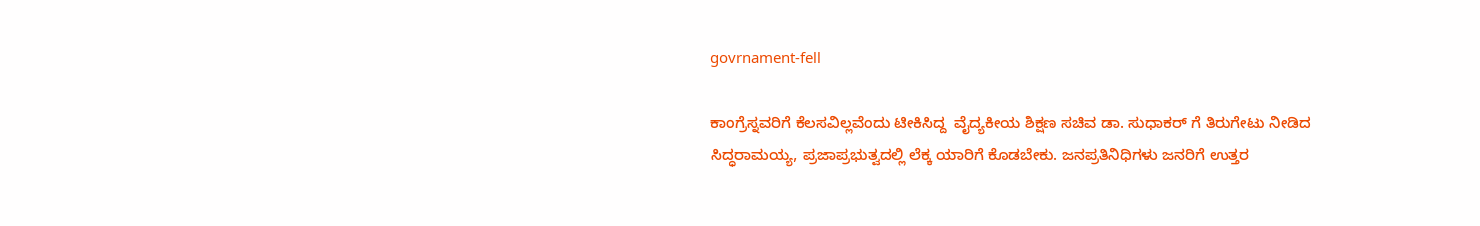govrnament-fell

ಕಾಂಗ್ರೆಸ್ನವರಿಗೆ ಕೆಲಸವಿಲ್ಲವೆಂದು ಟೀಕಿಸಿದ್ದ  ವೈದ್ಯಕೀಯ ಶಿಕ್ಷಣ ಸಚಿವ ಡಾ. ಸುಧಾಕರ್ ಗೆ ತಿರುಗೇಟು ನೀಡಿದ ಸಿದ್ಧರಾಮಯ್ಯ, ಪ್ರಜಾಪ್ರಭುತ್ವದಲ್ಲಿ ಲೆಕ್ಕ ಯಾರಿಗೆ ಕೊಡಬೇಕು. ಜನಪ್ರತಿನಿಧಿಗಳು ಜನರಿಗೆ ಉತ್ತರ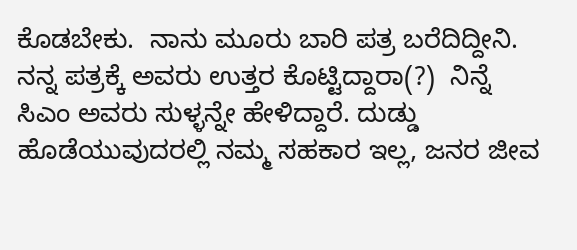ಕೊಡಬೇಕು.  ನಾನು ಮೂರು ಬಾರಿ ಪತ್ರ ಬರೆದಿದ್ದೀನಿ. ನನ್ನ ಪತ್ರಕ್ಕೆ ಅವರು ಉತ್ತರ ಕೊಟ್ಟಿದ್ದಾರಾ(?)  ನಿನ್ನೆ ಸಿಎಂ ಅವರು ಸುಳ್ಳನ್ನೇ ಹೇಳಿದ್ದಾರೆ. ದುಡ್ಡು ಹೊಡೆಯುವುದರಲ್ಲಿ ನಮ್ಮ ಸಹಕಾರ ಇಲ್ಲ, ಜನರ ಜೀವ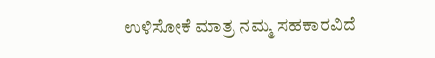ಉಳಿಸೋಕೆ ಮಾತ್ರ ನಮ್ಮ ಸಹಕಾರವಿದೆ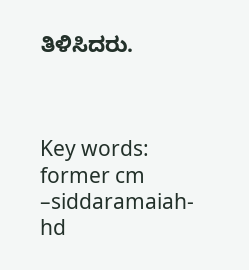ತಿಳಿಸಿದರು.



Key words: former cm –siddaramaiah- hd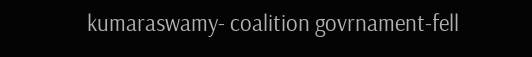kumaraswamy- coalition govrnament-fell